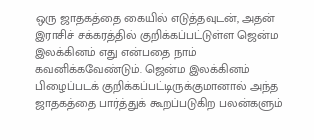ஒரு ஜாதகத்தை கையில் எடுத்தவுடன், அதன் இராசிச் சக்கரத்தில் குறிக்கப்பட்டுள்ள ஜென்ம இலக்கினம் எது என்பதை நாம் கவனிக்கவேண்டும். ஜென்ம இலக்கினம் பிழைப்படக் குறிக்கப்பட்டிருக்குமானால் அந்த ஜாதகத்தை பார்த்துக் கூறப்படுகிற பலன்களும்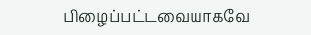பிழைப்பட்டவையாகவே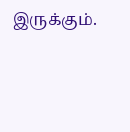இருக்கும்.